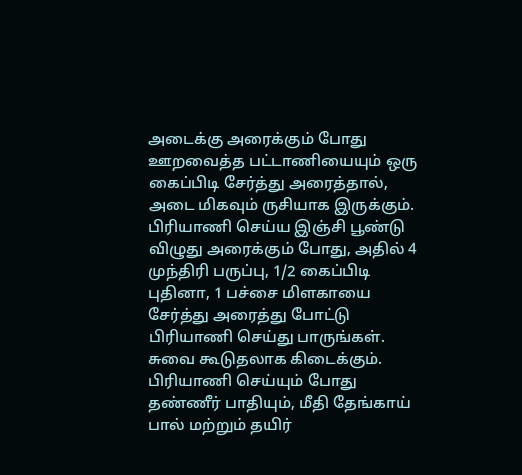அடைக்கு அரைக்கும் போது ஊறவைத்த பட்டாணியையும் ஒரு கைப்பிடி சேர்த்து அரைத்தால், அடை மிகவும் ருசியாக இருக்கும்.
பிரியாணி செய்ய இஞ்சி பூண்டு விழுது அரைக்கும் போது, அதில் 4 முந்திரி பருப்பு, 1/2 கைப்பிடி புதினா, 1 பச்சை மிளகாயை சேர்த்து அரைத்து போட்டு பிரியாணி செய்து பாருங்கள். சுவை கூடுதலாக கிடைக்கும்.
பிரியாணி செய்யும் போது தண்ணீர் பாதியும், மீதி தேங்காய் பால் மற்றும் தயிர்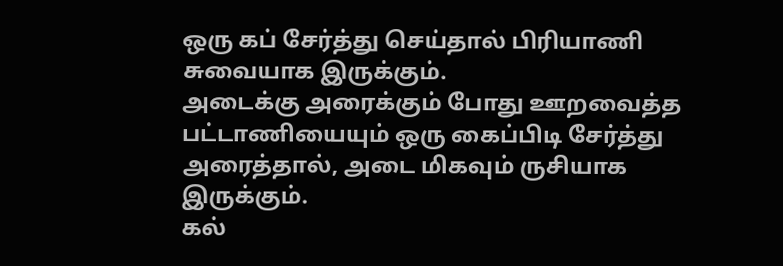ஒரு கப் சேர்த்து செய்தால் பிரியாணி சுவையாக இருக்கும்.
அடைக்கு அரைக்கும் போது ஊறவைத்த பட்டாணியையும் ஒரு கைப்பிடி சேர்த்து அரைத்தால், அடை மிகவும் ருசியாக இருக்கும்.
கல்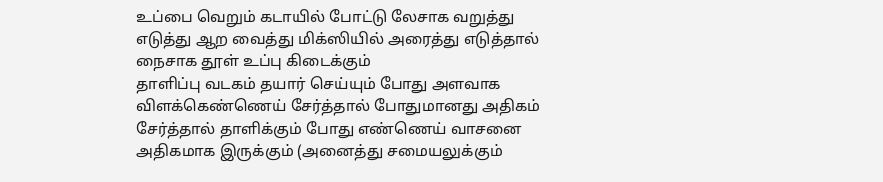உப்பை வெறும் கடாயில் போட்டு லேசாக வறுத்து எடுத்து ஆற வைத்து மிக்ஸியில் அரைத்து எடுத்தால் நைசாக தூள் உப்பு கிடைக்கும்
தாளிப்பு வடகம் தயார் செய்யும் போது அளவாக விளக்கெண்ணெய் சேர்த்தால் போதுமானது அதிகம் சேர்த்தால் தாளிக்கும் போது எண்ணெய் வாசனை அதிகமாக இருக்கும் (அனைத்து சமையலுக்கும்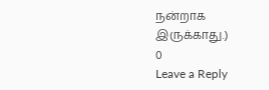நன்றாக இருக்காது.)
0
Leave a Reply